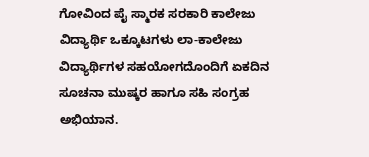ಗೋವಿಂದ ಪೈ ಸ್ಮಾರಕ ಸರಕಾರಿ ಕಾಲೇಜು ವಿದ್ಯಾರ್ಥಿ ಒಕ್ಕೂಟಗಳು ಲಾ-ಕಾಲೇಜು ವಿದ್ಯಾರ್ಥಿಗಳ ಸಹಯೋಗದೊಂದಿಗೆ ಏಕದಿನ ಸೂಚನಾ ಮುಷ್ಕರ ಹಾಗೂ ಸಹಿ ಸಂಗ್ರಹ ಅಭಿಯಾನ.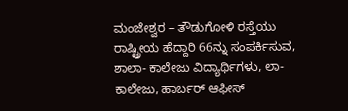ಮಂಜೇಶ್ವರ – ತೌಡುಗೋಳಿ ರಸ್ತೆಯು ರಾಷ್ಟ್ರೀಯ ಹೆದ್ದಾರಿ 66ನ್ನು ಸಂಪರ್ಕಿಸುವ, ಶಾಲಾ- ಕಾಲೇಜು ವಿದ್ಯಾರ್ಥಿಗಳು, ಲಾ-ಕಾಲೇಜು, ಹಾರ್ಬರ್ ಆಫೀಸ್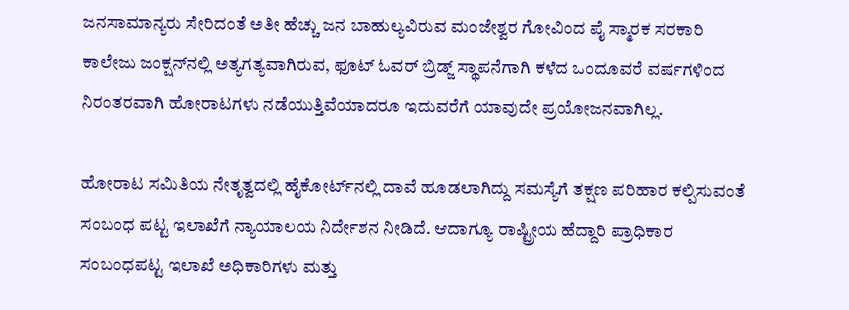ಜನಸಾಮಾನ್ಯರು ಸೇರಿದಂತೆ ಅತೀ ಹೆಚ್ಚು ಜನ ಬಾಹುಲ್ಯವಿರುವ ಮಂಜೇಶ್ವರ ಗೋವಿಂದ ಪೈ ಸ್ಮಾರಕ ಸರಕಾರಿ ಕಾಲೇಜು ಜಂಕ್ಷನ್‌ನಲ್ಲಿ ಅತ್ಯಗತ್ಯವಾಗಿರುವ, ಫೂಟ್ ಓವರ್ ಬ್ರಿಡ್ಜ್ ಸ್ಥಾಪನೆಗಾಗಿ ಕಳೆದ ಒಂದೂವರೆ ವರ್ಷಗಳಿಂದ ನಿರಂತರವಾಗಿ ಹೋರಾಟಗಳು ನಡೆಯುತ್ತಿವೆಯಾದರೂ ಇದುವರೆಗೆ ಯಾವುದೇ ಪ್ರಯೋಜನವಾಗಿಲ್ಲ.

ಹೋರಾಟ ಸಮಿತಿಯ ನೇತೃತ್ವದಲ್ಲಿ ಹೈಕೋರ್ಟ್‌ನಲ್ಲಿ ದಾವೆ ಹೂಡಲಾಗಿದ್ದು ಸಮಸ್ಯೆಗೆ ತಕ್ಷಣ ಪರಿಹಾರ ಕಲ್ಪಿಸುವಂತೆ ಸಂಬಂಧ ಪಟ್ಟ ಇಲಾಖೆಗೆ ನ್ಯಾಯಾಲಯ ನಿರ್ದೇಶನ ನೀಡಿದೆ. ಆದಾಗ್ಯೂ ರಾಷ್ಟ್ರೀಯ ಹೆದ್ದಾರಿ ಪ್ರಾಧಿಕಾರ ಸಂಬಂಧಪಟ್ಟ ಇಲಾಖೆ ಅಧಿಕಾರಿಗಳು ಮತ್ತು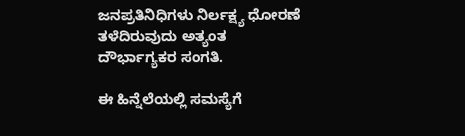ಜನಪ್ರತಿನಿಧಿಗಳು ನಿರ್ಲಕ್ಷ್ಯ ಧೋರಣೆ ತಳೆದಿರುವುದು ಅತ್ಯಂತ ದೌರ್ಭಾಗ್ಯಕರ ಸಂಗತಿ.

ಈ ಹಿನ್ನೆಲೆಯಲ್ಲಿ ಸಮಸ್ಯೆಗೆ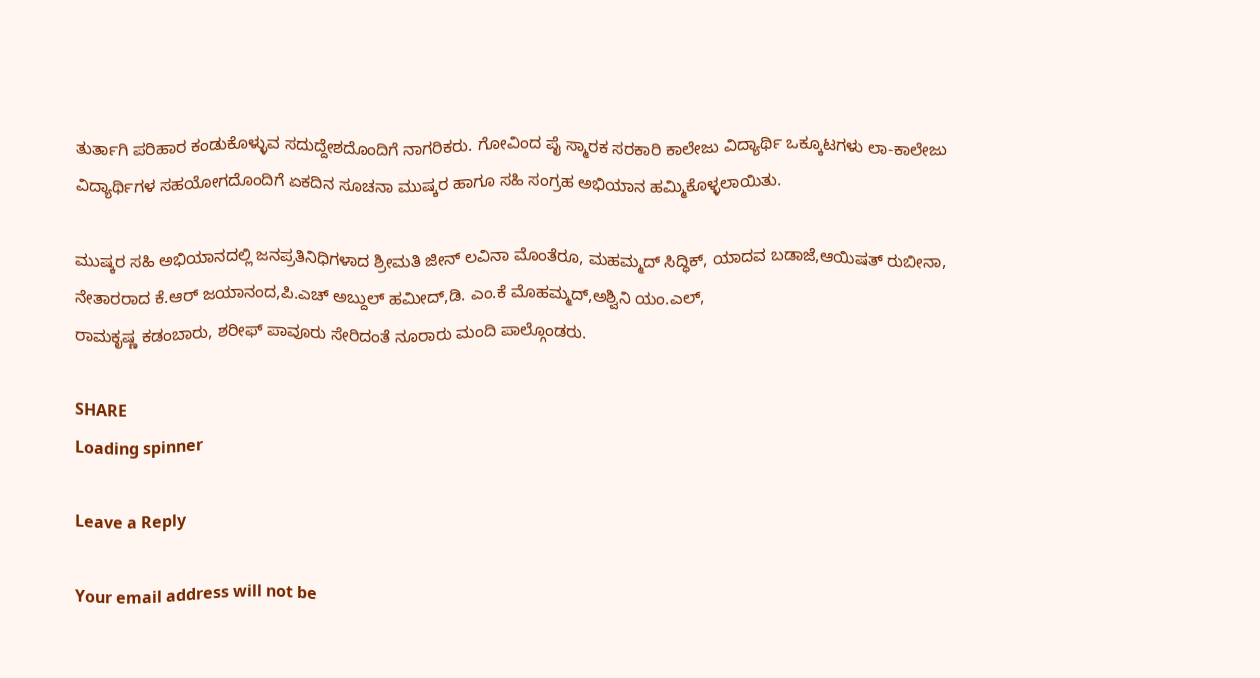ತುರ್ತಾಗಿ ಪರಿಹಾರ ಕಂಡುಕೊಳ್ಳುವ ಸದುದ್ದೇಶದೊಂದಿಗೆ ನಾಗರಿಕರು. ಗೋವಿಂದ ಪೈ ಸ್ಮಾರಕ ಸರಕಾರಿ ಕಾಲೇಜು ವಿದ್ಯಾರ್ಥಿ ಒಕ್ಕೂಟಗಳು ಲಾ-ಕಾಲೇಜು ವಿದ್ಯಾರ್ಥಿಗಳ ಸಹಯೋಗದೊಂದಿಗೆ ಏಕದಿನ ಸೂಚನಾ ಮುಷ್ಕರ ಹಾಗೂ ಸಹಿ ಸಂಗ್ರಹ ಅಭಿಯಾನ ಹಮ್ಮಿಕೊಳ್ಳಲಾಯಿತು.

ಮುಷ್ಕರ ಸಹಿ ಅಭಿಯಾನದಲ್ಲಿ ಜನಪ್ರತಿನಿಧಿಗಳಾದ ಶ್ರೀಮತಿ ಜೀನ್ ಲವಿನಾ ಮೊಂತೆರೂ, ಮಹಮ್ಮದ್ ಸಿದ್ಧಿಕ್, ಯಾದವ ಬಡಾಜೆ,ಆಯಿಷತ್ ರುಬೀನಾ, ನೇತಾರರಾದ ಕೆ.ಆರ್ ಜಯಾನಂದ,ಪಿ.ಎಚ್ ಅಬ್ದುಲ್ ಹಮೀದ್,ಡಿ. ಎಂ.ಕೆ ಮೊಹಮ್ಮದ್,ಅಶ್ವಿನಿ ಯಂ.ಎಲ್,
ರಾಮಕೃಷ್ಣ ಕಡಂಬಾರು, ಶರೀಫ್ ಪಾವೂರು ಸೇರಿದಂತೆ ನೂರಾರು ಮಂದಿ ಪಾಲ್ಗೊಂಡರು.

SHARE
Loading spinner

Leave a Reply

Your email address will not be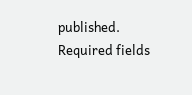published. Required fields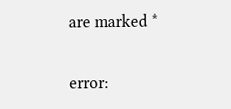are marked *

error: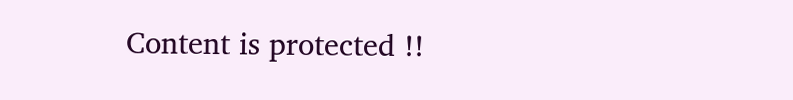Content is protected !!